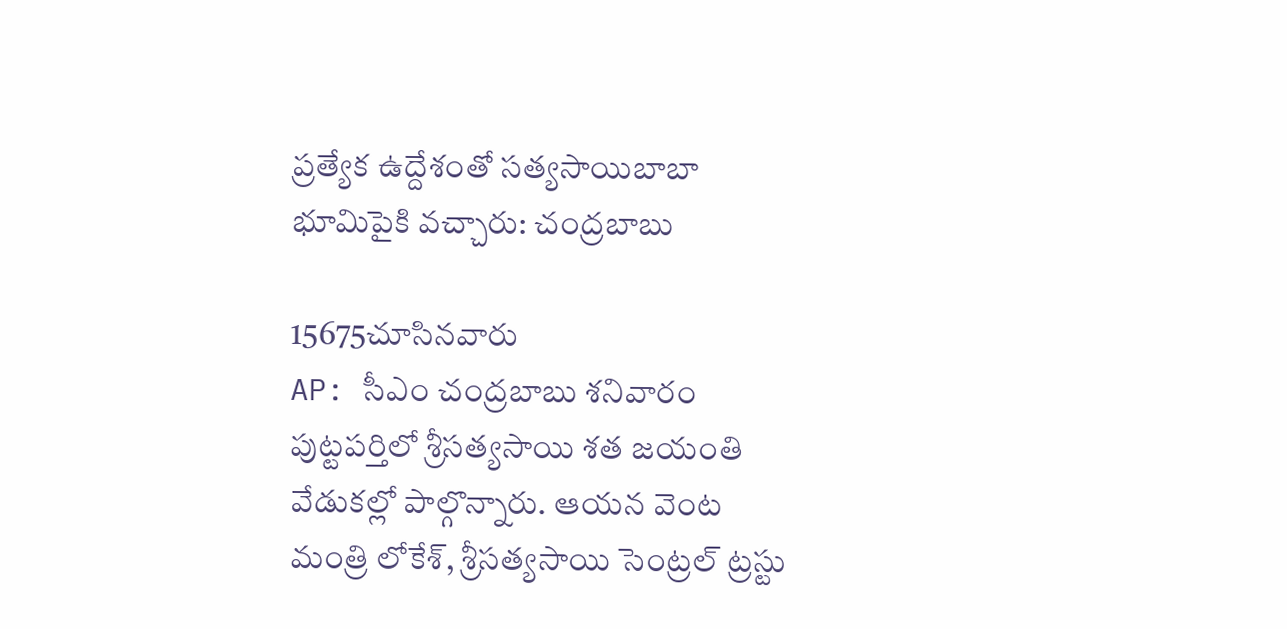ప్రత్యేక ఉద్దేశంతో సత్యసాయిబాబా భూమిపైకి వచ్చారు: చంద్రబాబు

15675చూసినవారు
AP: సీఎం చంద్రబాబు శనివారం పుట్టపర్తిలో శ్రీసత్యసాయి శత జయంతి వేడుకల్లో పాల్గొన్నారు. ఆయన వెంట మంత్రి లోకేశ్, శ్రీసత్యసాయి సెంట్రల్ ట్రస్టు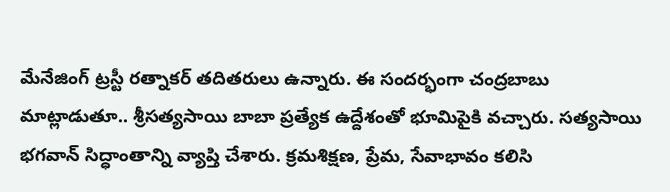మేనేజింగ్ ట్రస్టీ రత్నాకర్ తదితరులు ఉన్నారు. ఈ సందర్భంగా చంద్రబాబు మాట్లాడుతూ.. శ్రీసత్యసాయి బాబా ప్రత్యేక ఉద్దేశంతో భూమిపైకి వచ్చారు. సత్యసాయి భగవాన్ సిద్ధాంతాన్ని వ్యాప్తి చేశారు. క్రమశిక్షణ, ప్రేమ, సేవాభావం కలిసి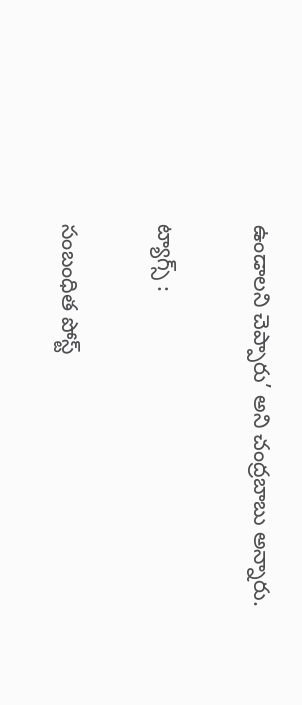ఉండాలని చెప్పారు’ అని చంద్రబాబు అన్నారు.

ట్యాగ్స్ :

సంబంధిత పోస్ట్